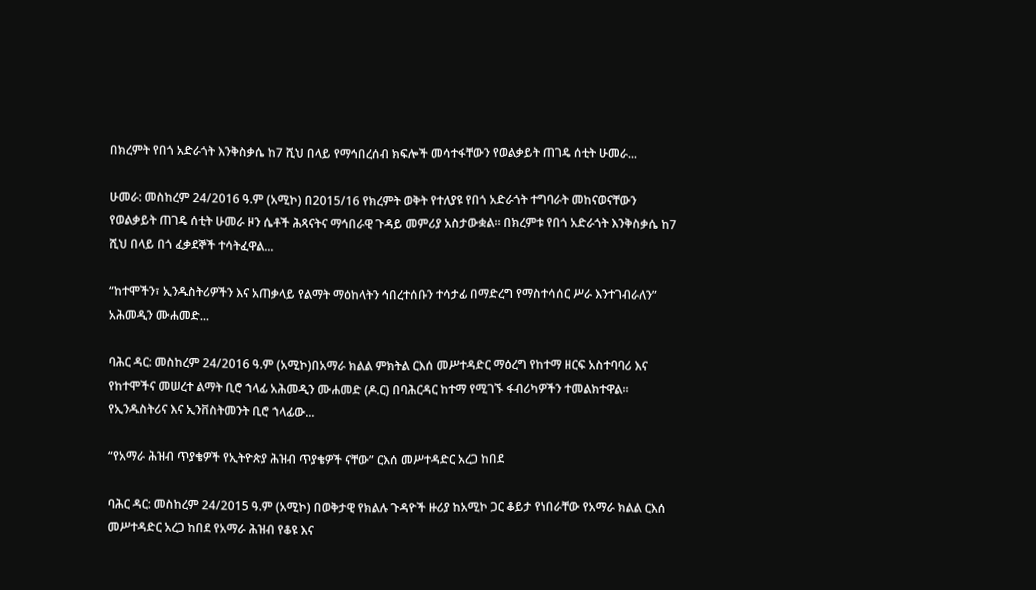በክረምት የበጎ አድራጎት እንቅስቃሴ ከ7 ሺህ በላይ የማኅበረሰብ ክፍሎች መሳተፋቸውን የወልቃይት ጠገዴ ሰቲት ሁመራ...

ሁመራ: መስከረም 24/2016 ዓ.ም (አሚኮ) በ2015/16 የክረምት ወቅት የተለያዩ የበጎ አድራጎት ተግባራት መከናወናቸውን የወልቃይት ጠገዴ ሰቲት ሁመራ ዞን ሴቶች ሕጻናትና ማኅበራዊ ጉዳይ መምሪያ አስታውቋል። በክረምቱ የበጎ አድራጎት እንቅስቃሴ ከ7 ሺህ በላይ በጎ ፈቃደኞች ተሳትፈዋል...

“ከተሞችን፣ ኢንዱስትሪዎችን እና አጠቃላይ የልማት ማዕከላትን ኅበረተሰቡን ተሳታፊ በማድረግ የማስተሳሰር ሥራ እንተገብራለን” አሕመዲን ሙሐመድ...

ባሕር ዳር: መስከረም 24/2016 ዓ.ም (አሚኮ)በአማራ ክልል ምክትል ርእሰ መሥተዳድር ማዕረግ የከተማ ዘርፍ አስተባባሪ እና የከተሞችና መሠረተ ልማት ቢሮ ኀላፊ አሕመዲን ሙሐመድ (ዶ.ር) በባሕርዳር ከተማ የሚገኙ ፋብሪካዎችን ተመልክተዋል፡፡ የኢንዱስትሪና እና ኢንቨስትመንት ቢሮ ኀላፊው...

“የአማራ ሕዝብ ጥያቄዎች የኢትዮጵያ ሕዝብ ጥያቄዎች ናቸው” ርእሰ መሥተዳድር አረጋ ከበደ

ባሕር ዳር: መስከረም 24/2015 ዓ.ም (አሚኮ) በወቅታዊ የክልሉ ጉዳዮች ዙሪያ ከአሚኮ ጋር ቆይታ የነበራቸው የአማራ ክልል ርእሰ መሥተዳድር አረጋ ከበደ የአማራ ሕዝብ የቆዩ እና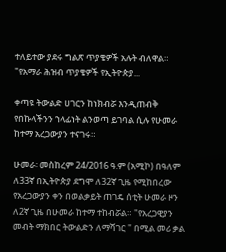ተለይተው ያደሩ ግልጽ ጥያቄዎች አሉት ብለዋል። "የአማራ ሕዝብ ጥያቄዎች የኢትዮጵያ...

ቀጣዩ ትውልድ ሀገርን ከነክብሯ እንዲጠብቅ የበኩላችንን ኀላፊነት ልንወጣ ይገባል ሲሉ የሁመራ ከተማ አረጋውያን ተናገሩ።

ሁመራ፡ መስከረም 24/2016 ዓ.ም (አሚኮ) በዓለም ለ33ኛ በኢትዮጵያ ደግሞ ለ32ኛ ጊዜ የሚከበረው የአረጋውያን ቀን በወልቃይት ጠገዴ ሰቲት ሁመራ ዞን ለ2ኛ ጊዜ በሁመራ ከተማ ተከብሯል። "የአረጋዊያን መብት ማክበር ትውልድን ለማሻገር " በሚል መሪ ቃል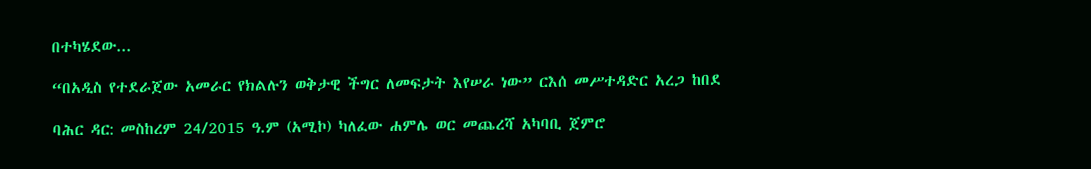በተካሄደው...

“በአዲስ የተደራጀው አመራር የክልሉን ወቅታዊ ችግር ለመፍታት እየሠራ ነው” ርእሰ መሥተዳድር አረጋ ከበደ

ባሕር ዳር: መስከረም 24/2015 ዓ.ም (አሚኮ) ካለፈው ሐምሌ ወር መጨረሻ አካባቢ ጀምሮ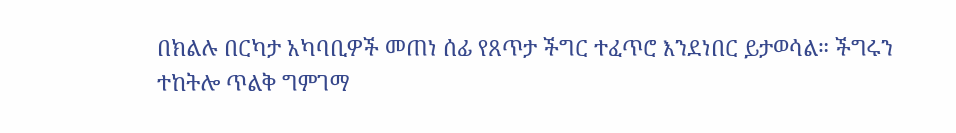በክልሉ በርካታ አካባቢዎች መጠነ ሰፊ የጸጥታ ችግር ተፈጥሮ እንደነበር ይታወሳል። ችግሩን ተከትሎ ጥልቅ ግምገማ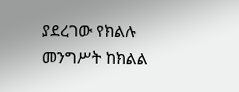ያደረገው የክልሉ መንግሥት ከክልል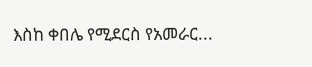እስከ ቀበሌ የሚደርስ የአመራር...